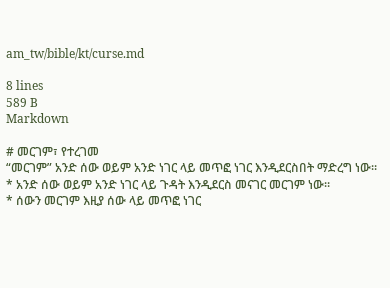am_tw/bible/kt/curse.md

8 lines
589 B
Markdown

# መርገም፣ የተረገመ
“መርገም” አንድ ሰው ወይም አንድ ነገር ላይ መጥፎ ነገር እንዲደርስበት ማድረግ ነው።
* አንድ ሰው ወይም አንድ ነገር ላይ ጉዳት እንዲደርስ መናገር መርገም ነው።
* ሰውን መርገም እዚያ ሰው ላይ መጥፎ ነገር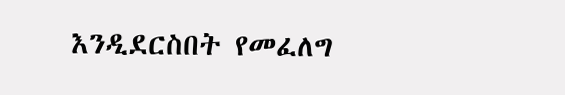እንዲደርስበት የመፈለግ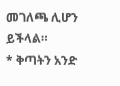መገለጫ ሊሆን ይችላል።
* ቅጣትን አንድ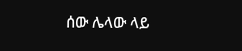ሰው ሌላው ላይ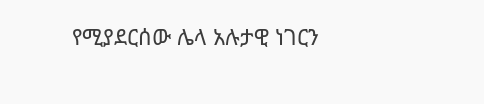የሚያደርሰው ሌላ አሉታዊ ነገርን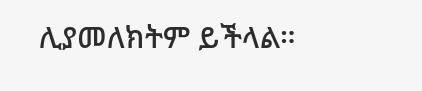ሊያመለክትም ይችላል።